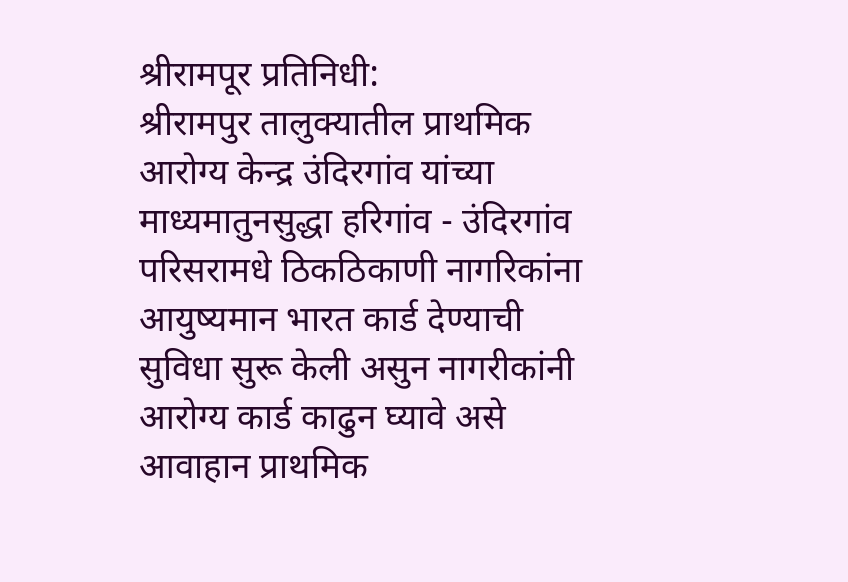श्रीरामपूर प्रतिनिधी:
श्रीरामपुर तालुक्यातील प्राथमिक आरोग्य केन्द्र उंदिरगांव यांच्या माध्यमातुनसुद्धा हरिगांव - उंदिरगांव परिसरामधे ठिकठिकाणी नागरिकांना आयुष्यमान भारत कार्ड देण्याची सुविधा सुरू केली असुन नागरीकांनी आरोग्य कार्ड काढुन घ्यावे असे आवाहान प्राथमिक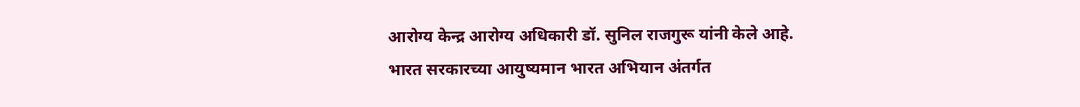आरोग्य केन्द्र आरोग्य अधिकारी डॉ. सुनिल राजगुरू यांनी केले आहे.
भारत सरकारच्या आयुष्यमान भारत अभियान अंतर्गत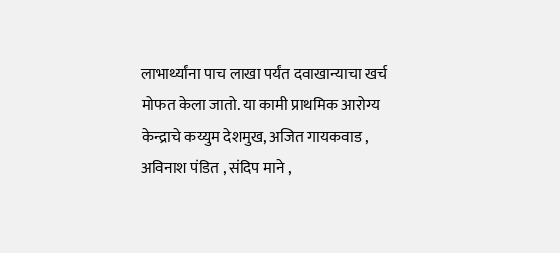लाभार्थ्यांना पाच लाखा पर्यंत दवाखान्याचा खर्च मोफत केला जातो. या कामी प्राथमिक आरोग्य केन्द्राचे कय्युम देशमुख, अजित गायकवाड , अविनाश पंडित , संदिप माने ,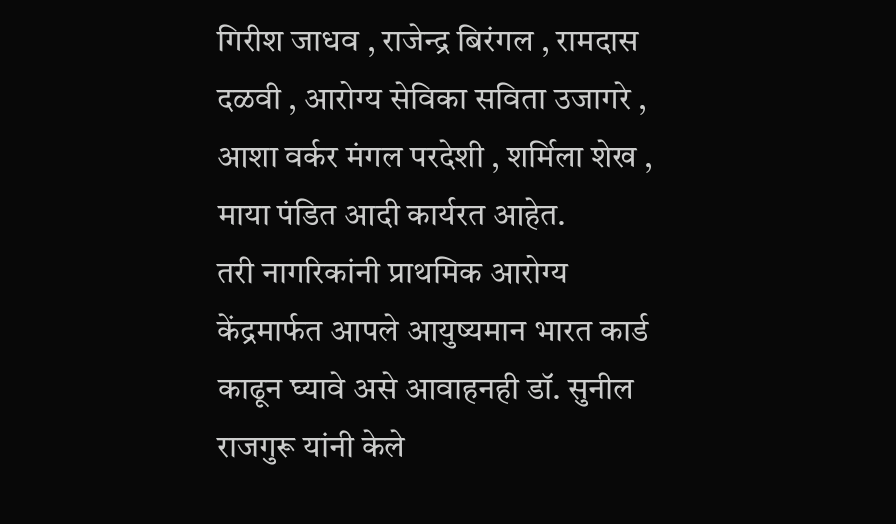गिरीश जाधव , राजेन्द्र बिरंगल , रामदास दळवी , आरोग्य सेविका सविता उजागरे , आशा वर्कर मंगल परदेशी , शर्मिला शेख , माया पंडित आदी कार्यरत आहेत.
तरी नागरिकांनी प्राथमिक आरोग्य केंद्रमार्फत आपले आयुष्यमान भारत कार्ड काढून घ्यावे असे आवाहनही डॉ. सुनील राजगुरू यांनी केले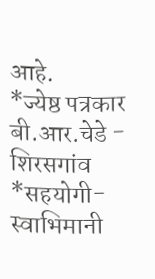आहे.
*ज्येष्ठ पत्रकार बी.आर.चेडे - शिरसगांव
*सहयोगी- स्वाभिमानी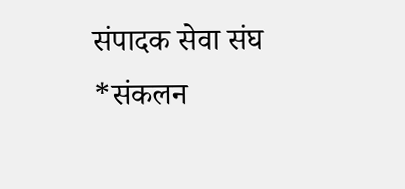संपादक सेवा संघ
*संकलन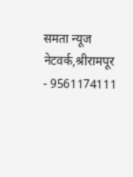समता न्यूज नेटवर्क,श्रीरामपूर - 9561174111